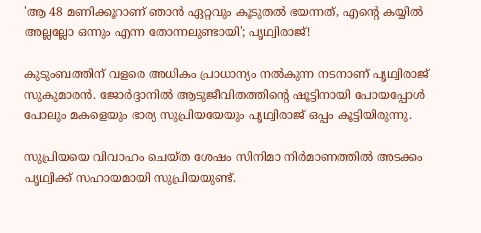'ആ 48 മണിക്കൂറാണ് ഞാൻ ഏറ്റവും കൂടുതൽ ഭയന്നത്, എന്റെ കയ്യിൽ അല്ലല്ലോ ഒന്നും എന്ന തോന്നലുണ്ടായി'; പൃഥ്വിരാജ്!

കുടുംബത്തിന് വളരെ അധികം പ്രാധാന്യം നൽകുന്ന നടനാണ് പൃഥ്വിരാജ് സുകുമാരൻ. ജോർദ്ദാനിൽ ആടുജീവിതത്തിന്റെ ഷൂട്ടിനായി പോയപ്പോൾ പോലും മകളെയും ഭാര്യ സുപ്രിയയേയും പൃഥ്വിരാജ് ഒപ്പം കൂട്ടിയിരുന്നു.

സുപ്രിയയെ വിവാഹം ചെയ്ത ശേഷം സിനിമാ നിർമാണത്തിൽ അടക്കം പൃഥ്വിക്ക് സഹായമായി സുപ്രിയയുണ്ട്.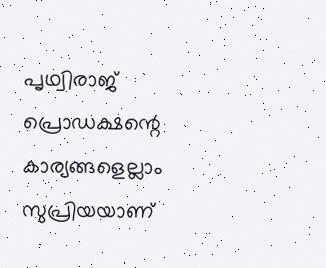പൃഥ്വിരാജ് പ്രൊഡക്ഷന്റെ കാര്യങ്ങളെല്ലാം സുപ്രിയയാണ്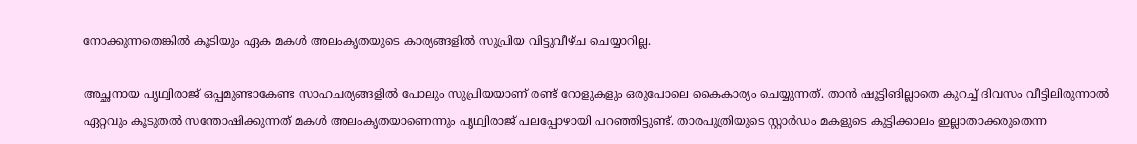നോക്കുന്നതെങ്കിൽ കൂടിയും ഏക മകൾ അലംകൃതയുടെ കാര്യങ്ങളിൽ സുപ്രിയ വിട്ടുവീഴ്ച ചെയ്യാറില്ല.

അച്ഛനായ പൃഥ്വിരാജ് ഒപ്പമുണ്ടാകേണ്ട സാഹചര്യങ്ങളിൽ പോലും സുപ്രിയയാണ് രണ്ട് റോളുകളും ഒരുപോലെ കൈകാര്യം ചെയ്യുന്നത്. താൻ ഷൂട്ടിങില്ലാതെ കുറച്ച് ദിവസം വീട്ടിലിരുന്നാൽ ഏറ്റവും കൂടുതൽ സന്തോഷിക്കുന്നത് മകൾ അലംകൃതയാണെന്നും പൃഥ്വിരാജ് പലപ്പോഴായി പറഞ്ഞിട്ടുണ്ട്. താരപുത്രിയുടെ സ്റ്റാർഡം മകളുടെ കുട്ടിക്കാലം ഇല്ലാതാക്കരുതെന്ന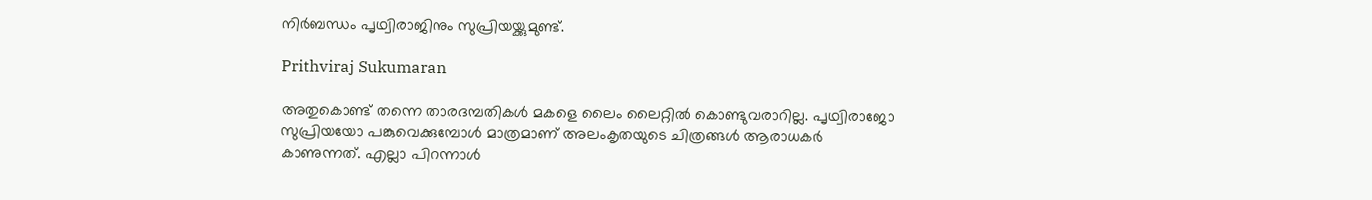നിർബന്ധം പൃഥ്വിരാജിനും സുപ്രിയയ്ക്കുമുണ്ട്.

Prithviraj Sukumaran

അതുകൊണ്ട് തന്നെ താരദമ്പതികൾ മകളെ ലൈം ലൈറ്റിൽ കൊണ്ടുവരാറില്ല. പൃഥ്വിരാജോ സുപ്രിയയോ പങ്കുവെക്കുമ്പോൾ മാത്രമാണ് അലംകൃതയുടെ ചിത്രങ്ങൾ ആരാധകർ കാണുന്നത്. എല്ലാ പിറന്നാൾ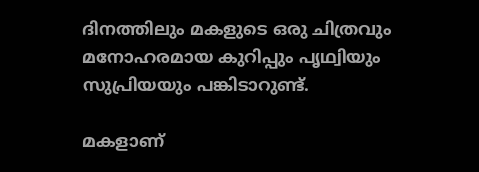ദിനത്തിലും മകളുടെ ഒരു ചിത്രവും മനോഹരമായ കുറിപ്പും പൃഥ്വിയും സുപ്രിയയും പങ്കിടാറുണ്ട്.

മകളാണ്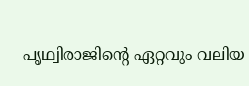പൃഥ്വിരാജിന്റെ ഏറ്റവും വലിയ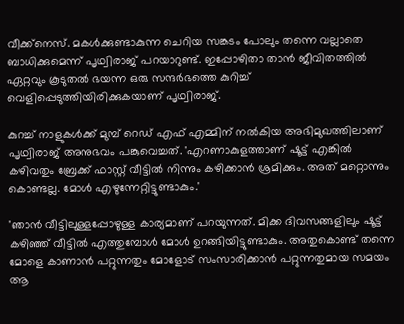വീക്ക്നെസ്. മകൾക്കുണ്ടാകുന്ന ചെറിയ സങ്കടം പോലും തന്നെ വല്ലാതെ ബാധിക്കുമെന്ന് പൃഥ്വിരാജ് പറയാറുണ്ട്. ഇപ്പോഴിതാ താൻ ജീവിതത്തിൽ ഏറ്റവും കൂടുതൽ ഭയന്ന ഒരു സന്ദർഭത്തെ കുറിച്ച് വെളിപ്പെടുത്തിയിരിക്കുകയാണ് പൃഥ്വിരാജ്.

കുറച്ച് നാളുകൾക്ക് മുമ്പ് റെഡ് എഫ് എമ്മിന് നൽകിയ അഭിമുഖത്തിലാണ് പൃഥ്വിരാജ് അനുഭവം പങ്കുവെച്ചത്. 'എറണാകുളത്താണ് ഷൂട്ട് എങ്കിൽ കഴിവതും ബ്രേക്ക് ഫാസ്റ്റ് വീട്ടിൽ നിന്നും കഴിക്കാൻ ശ്രമിക്കും. അത് മറ്റൊന്നും കൊണ്ടല്ല. മോൾ എഴുന്നേറ്റിട്ടുണ്ടാകും.'

'ഞാൻ വീട്ടിലുള്ളപ്പോഴുള്ള കാര്യമാണ് പറയുന്നത്. മിക്ക ദിവസങ്ങളിലും ഷൂട്ട് കഴിഞ്ഞ് വീട്ടിൽ എത്തുമ്പോൾ മോൾ ഉറങ്ങിയിട്ടുണ്ടാകും. അതുകൊണ്ട് തന്നെ മോളെ കാണാൻ പറ്റുന്നതും മോളോട് സംസാരിക്കാൻ പറ്റുന്നതുമായ സമയം ആ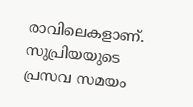രാവിലെകളാണ്. സുപ്രിയയുടെ പ്രസവ സമയം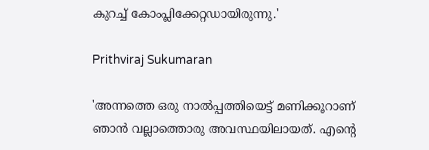കുറച്ച് കോംപ്ലിക്കേറ്റഡായിരുന്നു.'

Prithviraj Sukumaran

'അന്നത്തെ ഒരു നാൽപ്പത്തിയെട്ട് മണിക്കൂറാണ് ഞാൻ വല്ലാത്തൊരു അവസ്ഥയിലായത്. എന്റെ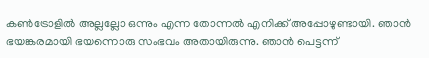കൺട്രോളിൽ അല്ലല്ലോ ഒന്നും എന്ന തോന്നൽ എനിക്ക് അപ്പോഴുണ്ടായി. ഞാൻ ഭയങ്കരമായി ഭയന്നൊരു സംഭവം അതായിരുന്നു. ഞാൻ പെട്ടന്ന്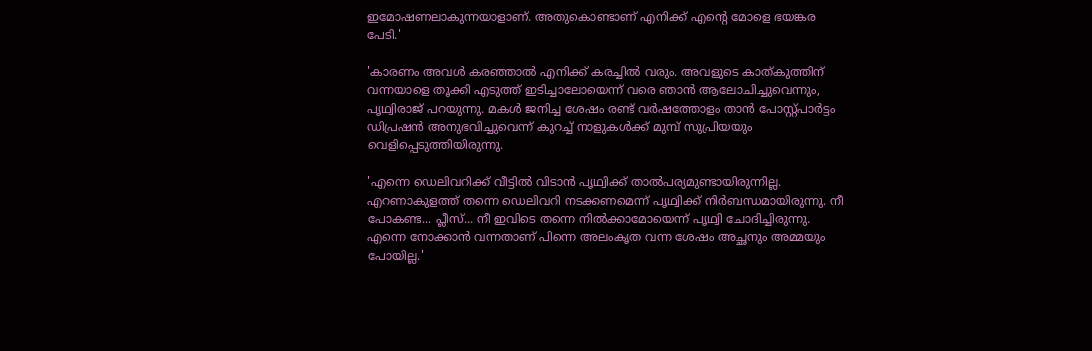ഇമോഷണലാകുന്നയാളാണ്. അതുകൊണ്ടാണ് എനിക്ക് എന്റെ മോളെ ഭയങ്കര പേടി.'

'കാരണം അവൾ കരഞ്ഞാൽ എനിക്ക് കരച്ചിൽ വരും. അവളുടെ കാത്കുത്തിന് വന്നയാളെ തൂക്കി എടുത്ത് ഇടിച്ചാലോയെന്ന് വരെ ഞാൻ ആലോചിച്ചുവെന്നും, പൃഥ്വിരാജ് പറയുന്നു. മകൾ ജനിച്ച ശേഷം രണ്ട് വർഷത്തോളം താൻ പോസ്റ്റ്പാർട്ടം ഡിപ്രഷൻ അനുഭവിച്ചുവെന്ന് കുറച്ച് നാളുകൾക്ക് മുമ്പ് സുപ്രിയയും വെളിപ്പെടുത്തിയിരുന്നു.

'എന്നെ ഡെലിവറിക്ക് വീട്ടിൽ വിടാൻ പൃഥ്വിക്ക് താൽപര്യമുണ്ടായിരുന്നില്ല. എറണാകുളത്ത് തന്നെ ഡെലിവറി നടക്കണമെന്ന് പൃഥ്വിക്ക് നിർബന്ധമായിരുന്നു. നീ പോകണ്ട... പ്ലീസ്... നീ ഇവിടെ തന്നെ നിൽക്കാമോയെന്ന് പൃഥ്വി ചോദിച്ചിരുന്നു. എന്നെ നോക്കാൻ വന്നതാണ് പിന്നെ അലംകൃത വന്ന ശേഷം അച്ഛനും അമ്മയും പോയില്ല.'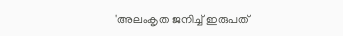'അലംകൃത ജനിച്ച് ഇരുപത്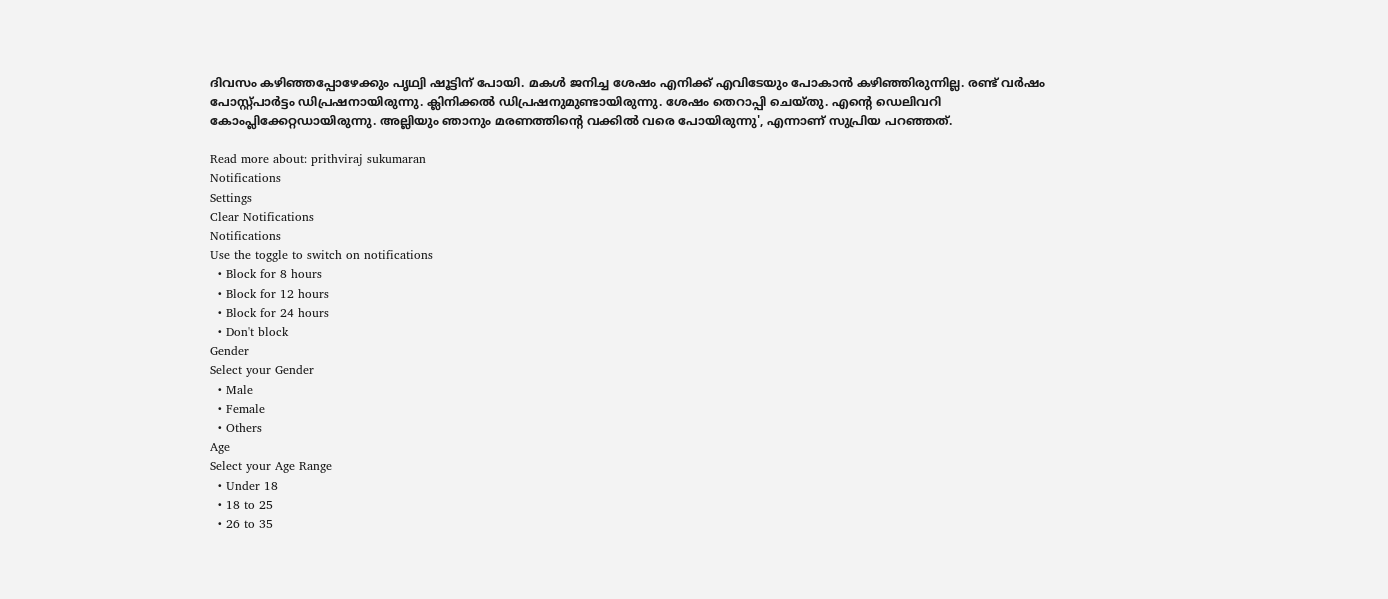ദിവസം കഴിഞ്ഞപ്പോഴേക്കും പൃഥ്വി ഷൂട്ടിന് പോയി. മകൾ ജനിച്ച ശേഷം എനിക്ക് എവിടേയും പോകാൻ കഴിഞ്ഞിരുന്നില്ല. രണ്ട് വർഷം പോസ്റ്റ്പാർട്ടം ഡിപ്രഷനായിരുന്നു. ക്ലിനിക്കൽ ഡിപ്രഷനുമുണ്ടായിരുന്നു. ശേഷം തെറാപ്പി ചെയ്തു. എന്റെ ഡെലിവറി കോംപ്ലിക്കേറ്റഡായിരുന്നു. അല്ലിയും ഞാനും മരണത്തിന്റെ വക്കിൽ വരെ പോയിരുന്നു', എന്നാണ് സുപ്രിയ പറഞ്ഞത്.

Read more about: prithviraj sukumaran
Notifications
Settings
Clear Notifications
Notifications
Use the toggle to switch on notifications
  • Block for 8 hours
  • Block for 12 hours
  • Block for 24 hours
  • Don't block
Gender
Select your Gender
  • Male
  • Female
  • Others
Age
Select your Age Range
  • Under 18
  • 18 to 25
  • 26 to 35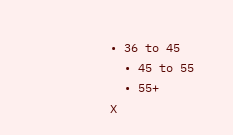• 36 to 45
  • 45 to 55
  • 55+
X